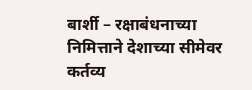बार्शी – रक्षाबंधनाच्या निमित्ताने देशाच्या सीमेवर कर्तव्य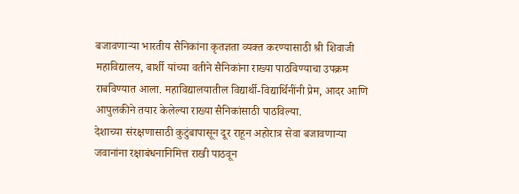बजावणाऱ्या भारतीय सैनिकांना कृतज्ञता व्यक्त करण्यासाठी श्री शिवाजी महाविद्यालय, बार्शी यांच्या वतीने सैनिकांना राख्या पाठविण्याचा उपक्रम राबविण्यात आला. महाविद्यालयातील विद्यार्थी-विद्यार्थिनींनी प्रेम, आदर आणि आपुलकीने तयार केलेल्या राख्या सैनिकांसाठी पाठविल्या.
देशाच्या संरक्षणासाठी कुटुंबापासून दूर राहून अहोरात्र सेवा बजावणाऱ्या जवानांना रक्षाबंधनानिमित्त राखी पाठवून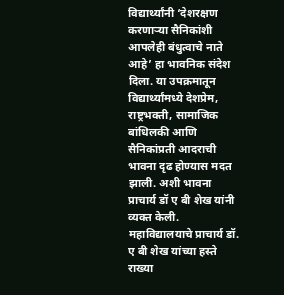विद्यार्थ्यांनी ‘देशरक्षण करणाऱ्या सैनिकांशी आपलेही बंधुत्वाचे नाते आहे’ हा भावनिक संदेश दिला. या उपक्रमातून विद्यार्थ्यांमध्ये देशप्रेम, राष्ट्रभक्ती, सामाजिक बांधिलकी आणि सैनिकांप्रती आदराची भावना दृढ होण्यास मदत झाली. अशी भावना प्राचार्य डॉ ए बी शेख यांनी व्यक्त केली.
महाविद्यालयाचे प्राचार्य डॉ. ए बी शेख यांच्या हस्ते राख्या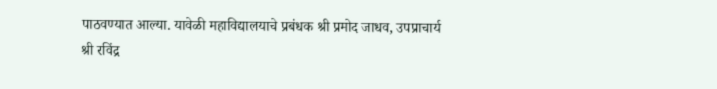पाठवण्यात आल्या. यावेळी महाविद्यालयाचे प्रबंधक श्री प्रमोद जाधव, उपप्राचार्य श्री रविंद्र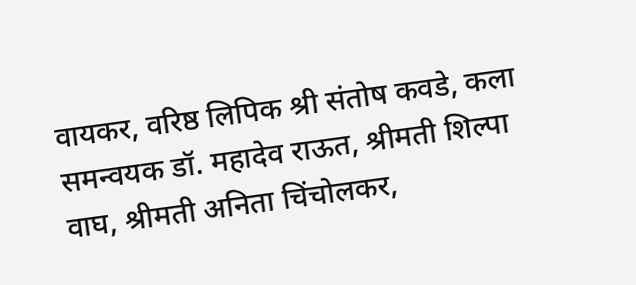वायकर, वरिष्ठ लिपिक श्री संतोष कवडे, कला समन्वयक डॉ. महादेव राऊत, श्रीमती शिल्पा वाघ, श्रीमती अनिता चिंचोलकर,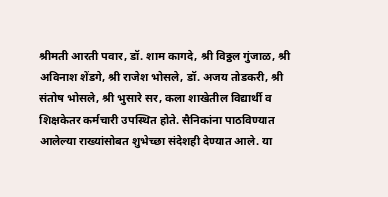श्रीमती आरती पवार, डॉ. शाम कागदे, श्री विठ्ठल गुंजाळ, श्री अविनाश शेंडगे, श्री राजेश भोसले, डॉ. अजय तोडकरी, श्री संतोष भोसले, श्री भुसारे सर, कला शाखेतील विद्यार्थी व शिक्षकेतर कर्मचारी उपस्थित होते. सैनिकांना पाठविण्यात आलेल्या राख्यांसोबत शुभेच्छा संदेशही देण्यात आले. या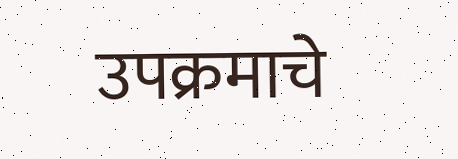उपक्रमाचे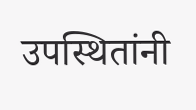उपस्थितांनी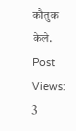कौतुक केले.
Post Views: 3